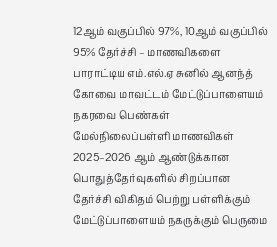12ஆம் வகுப்பில் 97%, 10ஆம் வகுப்பில் 95% தேர்ச்சி – மாணவிகளை பாராட்டிய எம்.எல்.ஏ சுனில் ஆனந்த்
கோவை மாவட்டம் மேட்டுப்பாளையம் நகரவை பெண்கள் மேல்நிலைப்பள்ளி மாணவிகள் 2025–2026 ஆம் ஆண்டுக்கான பொதுத்தேர்வுகளில் சிறப்பான தேர்ச்சி விகிதம் பெற்று பள்ளிக்கும் மேட்டுப்பாளையம் நகருக்கும் பெருமை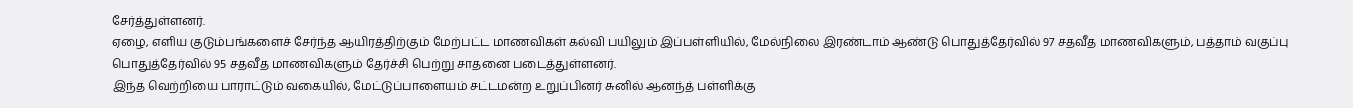சேர்த்துள்ளனர்.
ஏழை, எளிய குடும்பங்களைச் சேர்ந்த ஆயிரத்திற்கும் மேற்பட்ட மாணவிகள் கல்வி பயிலும் இப்பள்ளியில், மேல்நிலை இரண்டாம் ஆண்டு பொதுத்தேர்வில் 97 சதவீத மாணவிகளும், பத்தாம் வகுப்பு பொதுத்தேர்வில் 95 சதவீத மாணவிகளும் தேர்ச்சி பெற்று சாதனை படைத்துள்ளனர்.
இந்த வெற்றியை பாராட்டும் வகையில், மேட்டுப்பாளையம் சட்டமன்ற உறுப்பினர் சுனில் ஆனந்த் பள்ளிக்கு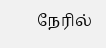நேரில்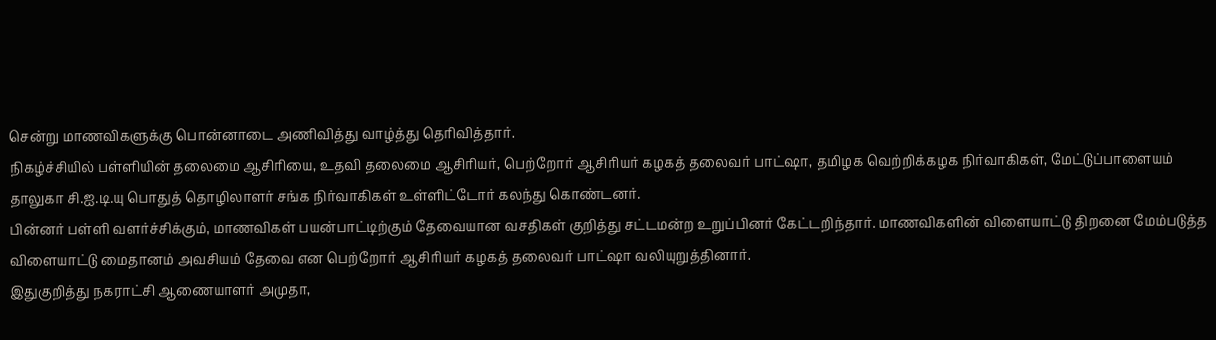சென்று மாணவிகளுக்கு பொன்னாடை அணிவித்து வாழ்த்து தெரிவித்தார்.
நிகழ்ச்சியில் பள்ளியின் தலைமை ஆசிரியை, உதவி தலைமை ஆசிரியர், பெற்றோர் ஆசிரியர் கழகத் தலைவர் பாட்ஷா, தமிழக வெற்றிக்கழக நிர்வாகிகள், மேட்டுப்பாளையம் தாலுகா சி.ஐ.டி.யு பொதுத் தொழிலாளர் சங்க நிர்வாகிகள் உள்ளிட்டோர் கலந்து கொண்டனர்.
பின்னர் பள்ளி வளர்ச்சிக்கும், மாணவிகள் பயன்பாட்டிற்கும் தேவையான வசதிகள் குறித்து சட்டமன்ற உறுப்பினர் கேட்டறிந்தார். மாணவிகளின் விளையாட்டு திறனை மேம்படுத்த விளையாட்டு மைதானம் அவசியம் தேவை என பெற்றோர் ஆசிரியர் கழகத் தலைவர் பாட்ஷா வலியுறுத்தினார்.
இதுகுறித்து நகராட்சி ஆணையாளர் அமுதா,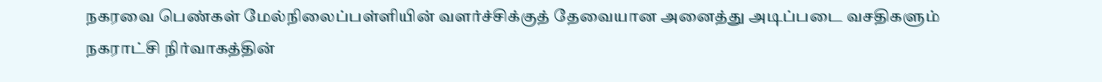நகரவை பெண்கள் மேல்நிலைப்பள்ளியின் வளர்ச்சிக்குத் தேவையான அனைத்து அடிப்படை வசதிகளும் நகராட்சி நிர்வாகத்தின்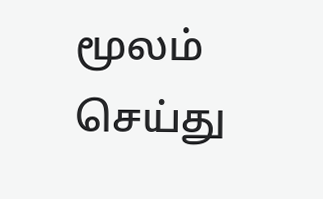மூலம் செய்து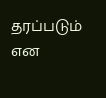தரப்படும் என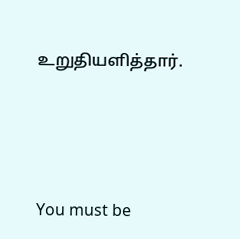உறுதியளித்தார்.




You must be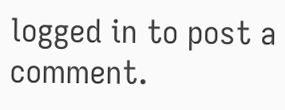logged in to post a comment.